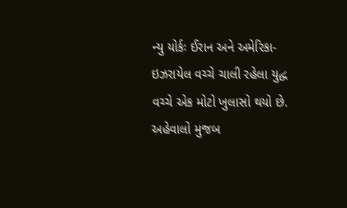ન્યુ યોર્કઃ ઈરાન અને અમેરિકા-ઇઝરાયેલ વચ્ચે ચાલી રહેલા યુદ્ધ વચ્ચે એક મોટો ખુલાસો થયો છે. અહેવાલો મુજબ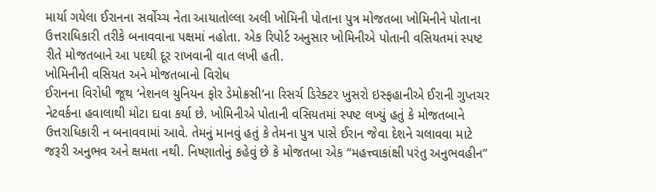માર્યા ગયેલા ઈરાનના સર્વોચ્ચ નેતા આયાતોલ્લા અલી ખોમિની પોતાના પુત્ર મોજતબા ખોમિનીને પોતાના ઉત્તરાધિકારી તરીકે બનાવવાના પક્ષમાં નહોતા. એક રિપોર્ટ અનુસાર ખોમિનીએ પોતાની વસિયતમાં સ્પષ્ટ રીતે મોજતબાને આ પદથી દૂર રાખવાની વાત લખી હતી.
ખોમિનીની વસિયત અને મોજતબાનો વિરોધ
ઈરાનના વિરોધી જૂથ ‘નેશનલ યુનિયન ફોર ડેમોક્રસી’ના રિસર્ચ ડિરેક્ટર ખુસરો ઇસ્ફહાનીએ ઈરાની ગુપ્તચર નેટવર્કના હવાલાથી મોટા દાવા કર્યા છે. ખોમિનીએ પોતાની વસિયતમાં સ્પષ્ટ લખ્યું હતું કે મોજતબાને ઉત્તરાધિકારી ન બનાવવામાં આવે. તેમનું માનવું હતું કે તેમના પુત્ર પાસે ઈરાન જેવા દેશને ચલાવવા માટે જરૂરી અનુભવ અને ક્ષમતા નથી. નિષ્ણાતોનું કહેવું છે કે મોજતબા એક “મહત્ત્વાકાંક્ષી પરંતુ અનુભવહીન”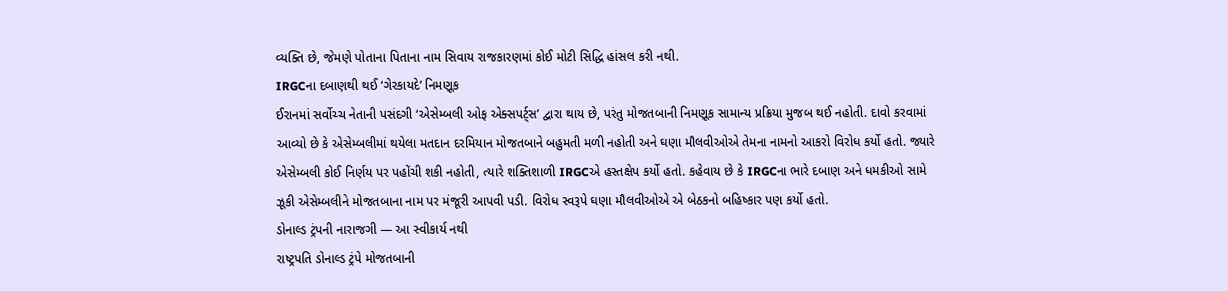વ્યક્તિ છે, જેમણે પોતાના પિતાના નામ સિવાય રાજકારણમાં કોઈ મોટી સિદ્ધિ હાંસલ કરી નથી.
IRGCના દબાણથી થઈ ‘ગેરકાયદે’ નિમણૂક
ઈરાનમાં સર્વોચ્ચ નેતાની પસંદગી ‘એસેમ્બલી ઓફ એક્સપર્ટ્સ’ દ્વારા થાય છે, પરંતુ મોજતબાની નિમણૂક સામાન્ય પ્રક્રિયા મુજબ થઈ નહોતી. દાવો કરવામાં આવ્યો છે કે એસેમ્બલીમાં થયેલા મતદાન દરમિયાન મોજતબાને બહુમતી મળી નહોતી અને ઘણા મૌલવીઓએ તેમના નામનો આકરો વિરોધ કર્યો હતો. જ્યારે એસેમ્બલી કોઈ નિર્ણય પર પહોંચી શકી નહોતી, ત્યારે શક્તિશાળી IRGCએ હસ્તક્ષેપ કર્યો હતો. કહેવાય છે કે IRGCના ભારે દબાણ અને ધમકીઓ સામે ઝૂકી એસેમ્બલીને મોજતબાના નામ પર મંજૂરી આપવી પડી. વિરોધ સ્વરૂપે ઘણા મૌલવીઓએ એ બેઠકનો બહિષ્કાર પણ કર્યો હતો.
ડોનાલ્ડ ટ્રંપની નારાજગી — આ સ્વીકાર્ય નથી
રાષ્ટ્રપતિ ડોનાલ્ડ ટ્રંપે મોજતબાની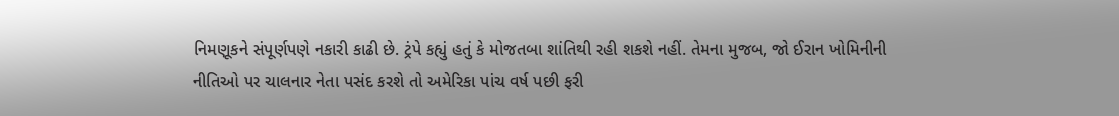નિમણૂકને સંપૂર્ણપણે નકારી કાઢી છે. ટ્રંપે કહ્યું હતું કે મોજતબા શાંતિથી રહી શકશે નહીં. તેમના મુજબ, જો ઈરાન ખોમિનીની નીતિઓ પર ચાલનાર નેતા પસંદ કરશે તો અમેરિકા પાંચ વર્ષ પછી ફરી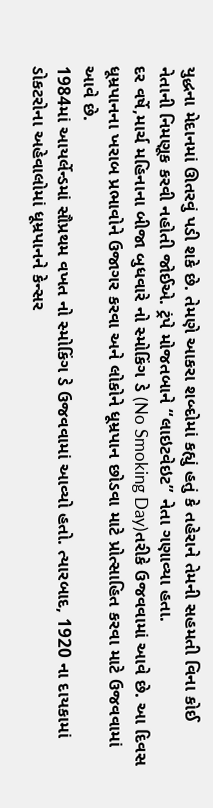યુદ્ધના મેદાનમાં ઊતરવું પડી શકે છે. તેમણે આકરા શબ્દોમાં કહ્યું હતું કે તહેરાને તેમની સહમતી વિના કોઈ નેતાની નિમણૂક કરવી નહોતી જોઈએ. ટ્રંપે મોજતબાને “લાઇટવેઇટ” નેતા ગણાવ્યા હતા.
દર વર્ષે,માર્ચ મહિનાના બીજા બુધવારે નો સ્મોકિંગ ડે (No Smoking Day)તરીકે ઉજવવામાં આવે છે. આ દિવસ ધૂમ્રપાનના ખરાબ પ્રભાવોને ઉજાગર કરવા અને લોકોને ધૂમ્રપાન છોડવા માટે પ્રોત્સાહિત કરવા માટે ઉજવવામાં આવે છે.
1984માં આયર્લેન્ડમાં સૌપ્રથમ વખત નો સ્મોકિંગ ડે ઉજવવામાં આવ્યો હતો. ત્યારબાદ, 1920 ના દાયકામાં ડોકટરોના અહેવાલોમાં ધૂમ્રપાનને કેન્સર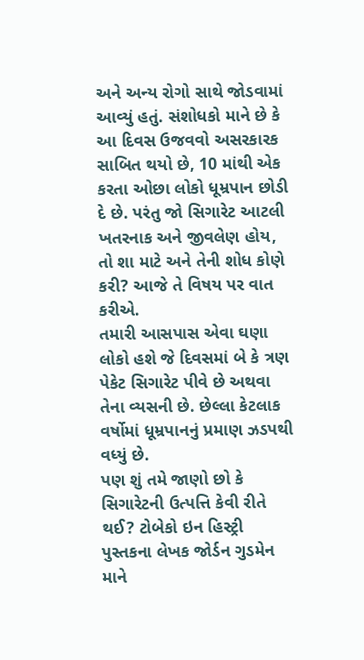અને અન્ય રોગો સાથે જોડવામાં આવ્યું હતું. સંશોધકો માને છે કે આ દિવસ ઉજવવો અસરકારક સાબિત થયો છે, 10 માંથી એક કરતા ઓછા લોકો ધૂમ્રપાન છોડી દે છે. પરંતુ જો સિગારેટ આટલી ખતરનાક અને જીવલેણ હોય, તો શા માટે અને તેની શોધ કોણે કરી? આજે તે વિષય પર વાત કરીએ.
તમારી આસપાસ એવા ઘણા લોકો હશે જે દિવસમાં બે કે ત્રણ પેકેટ સિગારેટ પીવે છે અથવા તેના વ્યસની છે. છેલ્લા કેટલાક વર્ષોમાં ધૂમ્રપાનનું પ્રમાણ ઝડપથી વધ્યું છે.
પણ શું તમે જાણો છો કે સિગારેટની ઉત્પત્તિ કેવી રીતે થઈ? ટોબેકો ઇન હિસ્ટ્રી પુસ્તકના લેખક જોર્ડન ગુડમેન માને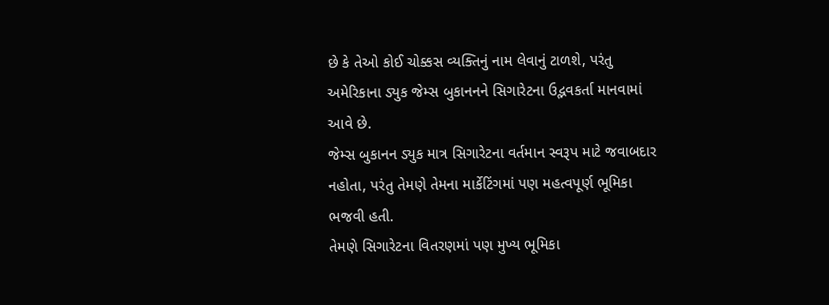છે કે તેઓ કોઈ ચોક્કસ વ્યક્તિનું નામ લેવાનું ટાળશે, પરંતુ અમેરિકાના ડ્યુક જેમ્સ બુકાનનને સિગારેટના ઉદ્ભવકર્તા માનવામાં આવે છે.
જેમ્સ બુકાનન ડ્યુક માત્ર સિગારેટના વર્તમાન સ્વરૂપ માટે જવાબદાર નહોતા, પરંતુ તેમણે તેમના માર્કેટિંગમાં પણ મહત્વપૂર્ણ ભૂમિકા ભજવી હતી.
તેમણે સિગારેટના વિતરણમાં પણ મુખ્ય ભૂમિકા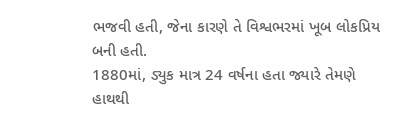ભજવી હતી, જેના કારણે તે વિશ્વભરમાં ખૂબ લોકપ્રિય બની હતી.
1880માં, ડ્યુક માત્ર 24 વર્ષના હતા જ્યારે તેમણે હાથથી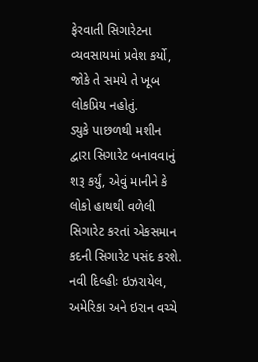ફેરવાતી સિગારેટના વ્યવસાયમાં પ્રવેશ કર્યો, જોકે તે સમયે તે ખૂબ લોકપ્રિય નહોતું.
ડ્યુકે પાછળથી મશીન દ્વારા સિગારેટ બનાવવાનું શરૂ કર્યું, એવું માનીને કે લોકો હાથથી વળેલી સિગારેટ કરતાં એકસમાન કદની સિગારેટ પસંદ કરશે.
નવી દિલ્હીઃ ઇઝરાયેલ, અમેરિકા અને ઇરાન વચ્ચે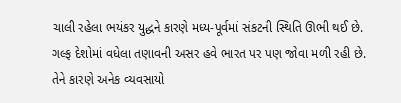ચાલી રહેલા ભયંકર યુદ્ધને કારણે મધ્ય-પૂર્વમાં સંકટની સ્થિતિ ઊભી થઈ છે. ગલ્ફ દેશોમાં વધેલા તણાવની અસર હવે ભારત પર પણ જોવા મળી રહી છે. તેને કારણે અનેક વ્યવસાયો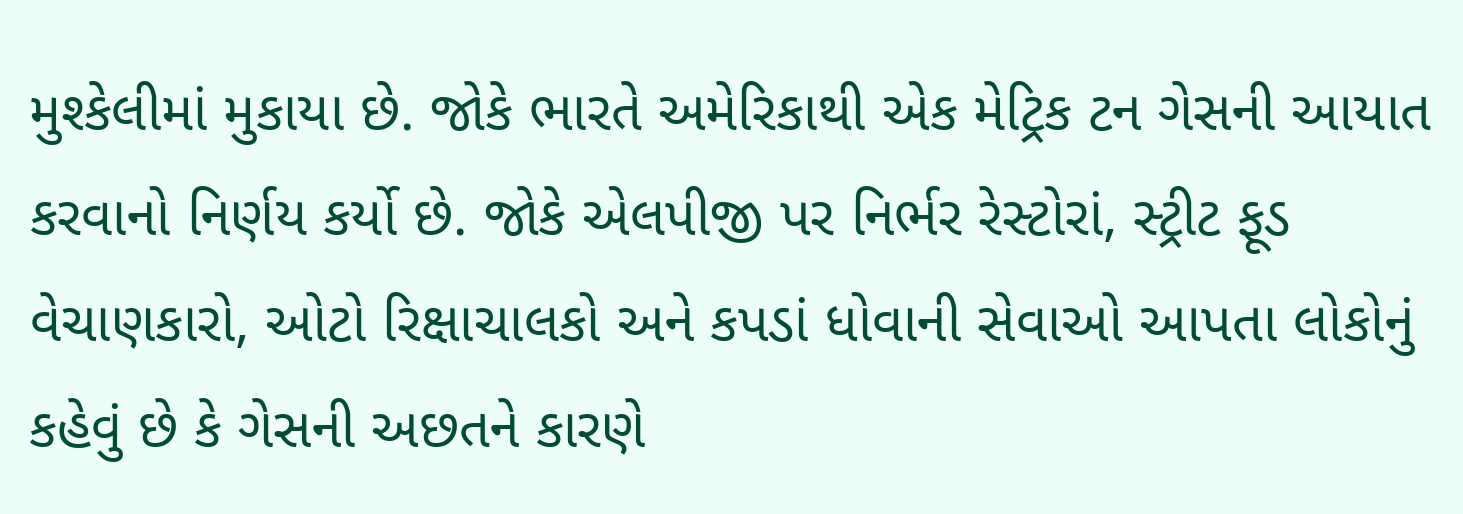મુશ્કેલીમાં મુકાયા છે. જોકે ભારતે અમેરિકાથી એક મેટ્રિક ટન ગેસની આયાત કરવાનો નિર્ણય કર્યો છે. જોકે એલપીજી પર નિર્ભર રેસ્ટોરાં, સ્ટ્રીટ ફૂડ વેચાણકારો, ઓટો રિક્ષાચાલકો અને કપડાં ધોવાની સેવાઓ આપતા લોકોનું કહેવું છે કે ગેસની અછતને કારણે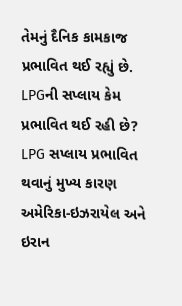તેમનું દૈનિક કામકાજ પ્રભાવિત થઈ રહ્યું છે.
LPGની સપ્લાય કેમ પ્રભાવિત થઈ રહી છે?
LPG સપ્લાય પ્રભાવિત થવાનું મુખ્ય કારણ અમેરિકા-ઇઝરાયેલ અને ઇરાન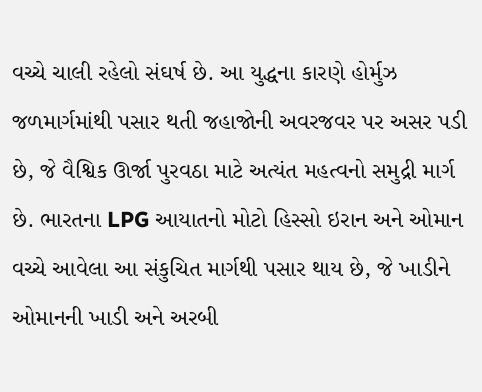વચ્ચે ચાલી રહેલો સંઘર્ષ છે. આ યુદ્ધના કારણે હોર્મુઝ જળમાર્ગમાંથી પસાર થતી જહાજોની અવરજવર પર અસર પડી છે, જે વૈશ્વિક ઊર્જા પુરવઠા માટે અત્યંત મહત્વનો સમુદ્રી માર્ગ છે. ભારતના LPG આયાતનો મોટો હિસ્સો ઇરાન અને ઓમાન વચ્ચે આવેલા આ સંકુચિત માર્ગથી પસાર થાય છે, જે ખાડીને ઓમાનની ખાડી અને અરબી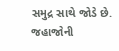સમુદ્ર સાથે જોડે છે. જહાજોની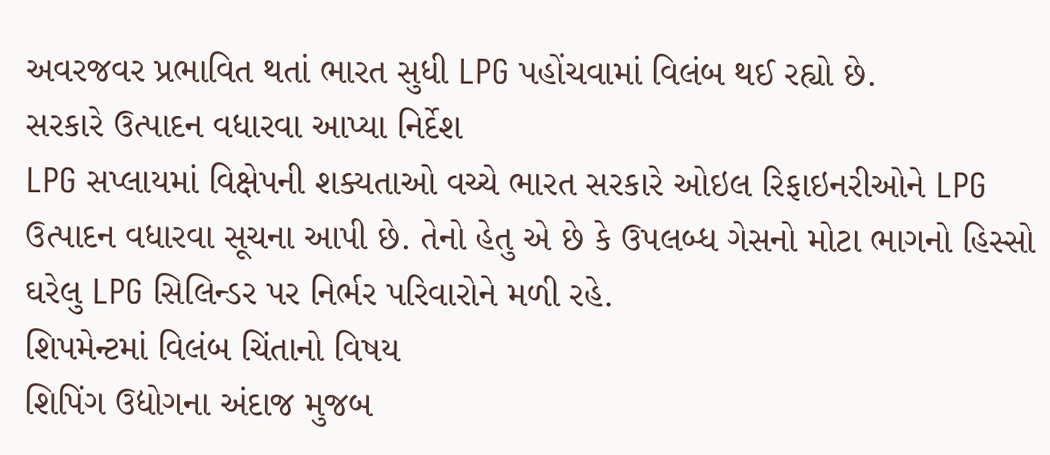અવરજવર પ્રભાવિત થતાં ભારત સુધી LPG પહોંચવામાં વિલંબ થઈ રહ્યો છે.
સરકારે ઉત્પાદન વધારવા આપ્યા નિર્દેશ
LPG સપ્લાયમાં વિક્ષેપની શક્યતાઓ વચ્ચે ભારત સરકારે ઓઇલ રિફાઇનરીઓને LPG ઉત્પાદન વધારવા સૂચના આપી છે. તેનો હેતુ એ છે કે ઉપલબ્ધ ગેસનો મોટા ભાગનો હિસ્સો ઘરેલુ LPG સિલિન્ડર પર નિર્ભર પરિવારોને મળી રહે.
શિપમેન્ટમાં વિલંબ ચિંતાનો વિષય
શિપિંગ ઉદ્યોગના અંદાજ મુજબ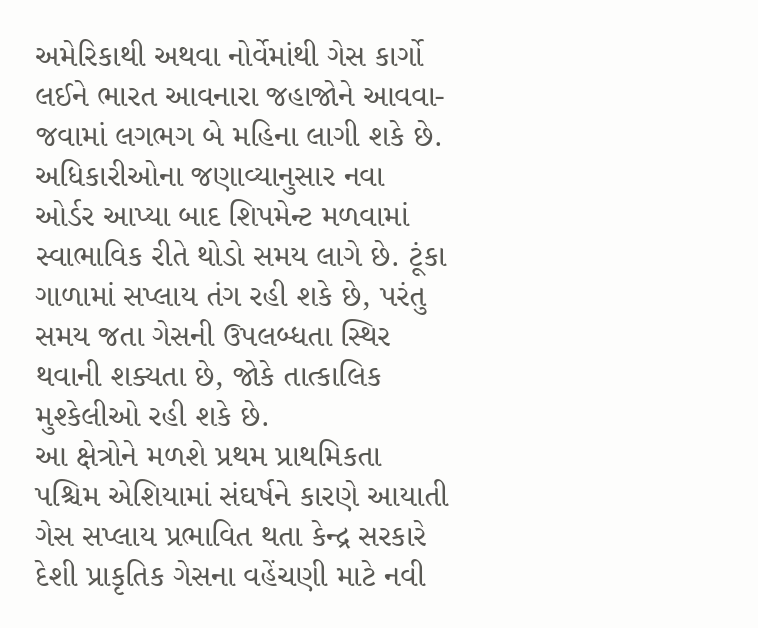અમેરિકાથી અથવા નોર્વેમાંથી ગેસ કાર્ગો લઈને ભારત આવનારા જહાજોને આવવા-જવામાં લગભગ બે મહિના લાગી શકે છે. અધિકારીઓના જણાવ્યાનુસાર નવા ઓર્ડર આપ્યા બાદ શિપમેન્ટ મળવામાં સ્વાભાવિક રીતે થોડો સમય લાગે છે. ટૂંકા ગાળામાં સપ્લાય તંગ રહી શકે છે, પરંતુ સમય જતા ગેસની ઉપલબ્ધતા સ્થિર થવાની શક્યતા છે, જોકે તાત્કાલિક મુશ્કેલીઓ રહી શકે છે.
આ ક્ષેત્રોને મળશે પ્રથમ પ્રાથમિકતા
પશ્ચિમ એશિયામાં સંઘર્ષને કારણે આયાતી ગેસ સપ્લાય પ્રભાવિત થતા કેન્દ્ર સરકારે દેશી પ્રાકૃતિક ગેસના વહેંચણી માટે નવી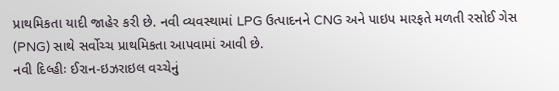પ્રાથમિકતા યાદી જાહેર કરી છે. નવી વ્યવસ્થામાં LPG ઉત્પાદનને CNG અને પાઇપ મારફતે મળતી રસોઈ ગેસ (PNG) સાથે સર્વોચ્ચ પ્રાથમિકતા આપવામાં આવી છે.
નવી દિલ્હીઃ ઈરાન-ઇઝરાઇલ વચ્ચેનું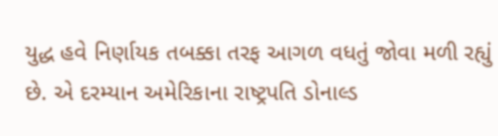યુદ્ધ હવે નિર્ણાયક તબક્કા તરફ આગળ વધતું જોવા મળી રહ્યું છે. એ દરમ્યાન અમેરિકાના રાષ્ટ્રપતિ ડોનાલ્ડ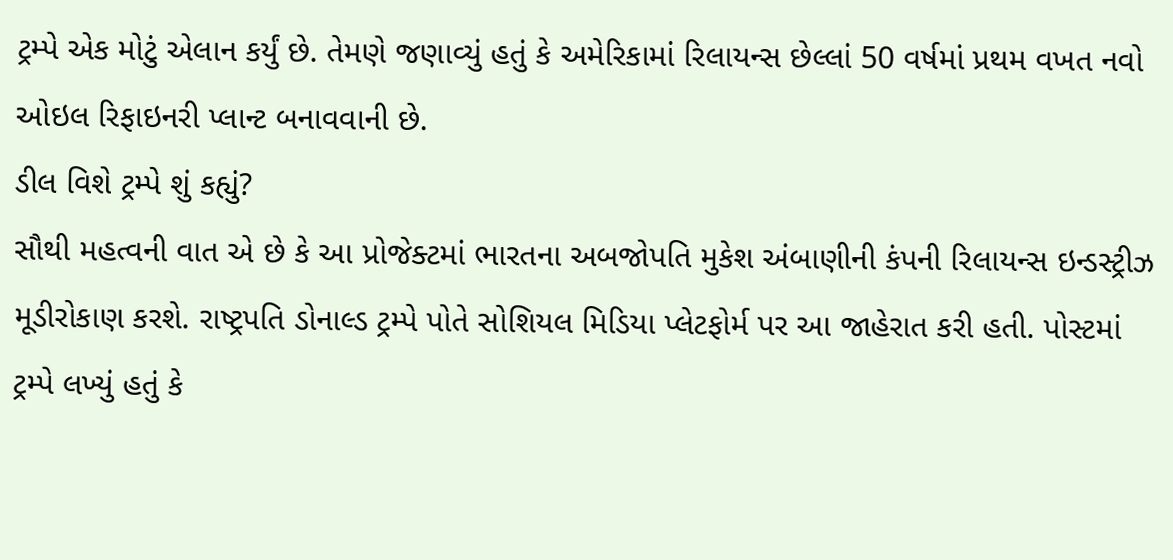ટ્રમ્પે એક મોટું એલાન કર્યું છે. તેમણે જણાવ્યું હતું કે અમેરિકામાં રિલાયન્સ છેલ્લાં 50 વર્ષમાં પ્રથમ વખત નવો ઓઇલ રિફાઇનરી પ્લાન્ટ બનાવવાની છે.
ડીલ વિશે ટ્રમ્પે શું કહ્યું?
સૌથી મહત્વની વાત એ છે કે આ પ્રોજેક્ટમાં ભારતના અબજોપતિ મુકેશ અંબાણીની કંપની રિલાયન્સ ઇન્ડસ્ટ્રીઝ મૂડીરોકાણ કરશે. રાષ્ટ્રપતિ ડોનાલ્ડ ટ્રમ્પે પોતે સોશિયલ મિડિયા પ્લેટફોર્મ પર આ જાહેરાત કરી હતી. પોસ્ટમાં ટ્રમ્પે લખ્યું હતું કે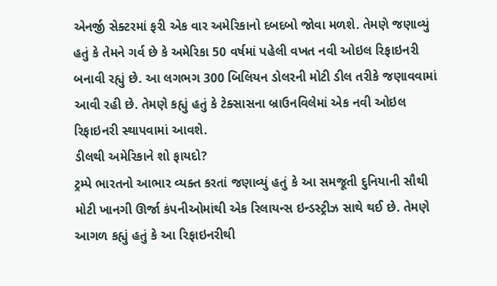એનર્જી સેક્ટરમાં ફરી એક વાર અમેરિકાનો દબદબો જોવા મળશે. તેમણે જણાવ્યું હતું કે તેમને ગર્વ છે કે અમેરિકા 50 વર્ષમાં પહેલી વખત નવી ઓઇલ રિફાઇનરી બનાવી રહ્યું છે. આ લગભગ 300 બિલિયન ડોલરની મોટી ડીલ તરીકે જણાવવામાં આવી રહી છે. તેમણે કહ્યું હતું કે ટેક્સાસના બ્રાઉનવિલેમાં એક નવી ઓઇલ રિફાઇનરી સ્થાપવામાં આવશે.
ડીલથી અમેરિકાને શો ફાયદો?
ટ્રમ્પે ભારતનો આભાર વ્યક્ત કરતાં જણાવ્યું હતું કે આ સમજૂતી દુનિયાની સૌથી મોટી ખાનગી ઊર્જા કંપનીઓમાંથી એક રિલાયન્સ ઇન્ડસ્ટ્રીઝ સાથે થઈ છે. તેમણે આગળ કહ્યું હતું કે આ રિફાઇનરીથી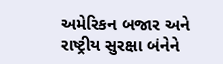અમેરિકન બજાર અને રાષ્ટ્રીય સુરક્ષા બંનેને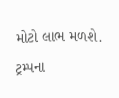મોટો લાભ મળશે. ટ્રમ્પના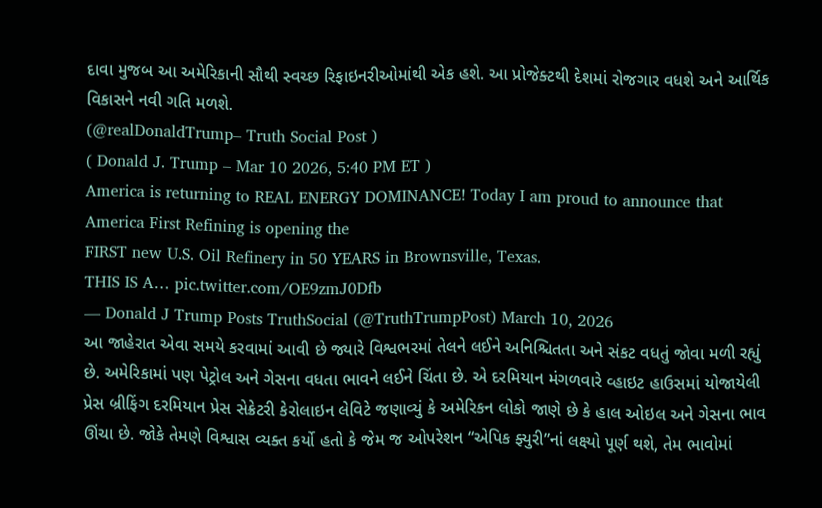દાવા મુજબ આ અમેરિકાની સૌથી સ્વચ્છ રિફાઇનરીઓમાંથી એક હશે. આ પ્રોજેક્ટથી દેશમાં રોજગાર વધશે અને આર્થિક વિકાસને નવી ગતિ મળશે.
(@realDonaldTrump– Truth Social Post )
( Donald J. Trump – Mar 10 2026, 5:40 PM ET )
America is returning to REAL ENERGY DOMINANCE! Today I am proud to announce that America First Refining is opening the
FIRST new U.S. Oil Refinery in 50 YEARS in Brownsville, Texas.
THIS IS A… pic.twitter.com/OE9zmJ0Dfb
— Donald J Trump Posts TruthSocial (@TruthTrumpPost) March 10, 2026
આ જાહેરાત એવા સમયે કરવામાં આવી છે જ્યારે વિશ્વભરમાં તેલને લઈને અનિશ્ચિતતા અને સંકટ વધતું જોવા મળી રહ્યું છે. અમેરિકામાં પણ પેટ્રોલ અને ગેસના વધતા ભાવને લઈને ચિંતા છે. એ દરમિયાન મંગળવારે વ્હાઇટ હાઉસમાં યોજાયેલી પ્રેસ બ્રીફિંગ દરમિયાન પ્રેસ સેક્રેટરી કેરોલાઇન લેવિટે જણાવ્યું કે અમેરિકન લોકો જાણે છે કે હાલ ઓઇલ અને ગેસના ભાવ ઊંચા છે. જોકે તેમણે વિશ્વાસ વ્યક્ત કર્યો હતો કે જેમ જ ઓપરેશન “એપિક ફ્યુરી”નાં લક્ષ્યો પૂર્ણ થશે, તેમ ભાવોમાં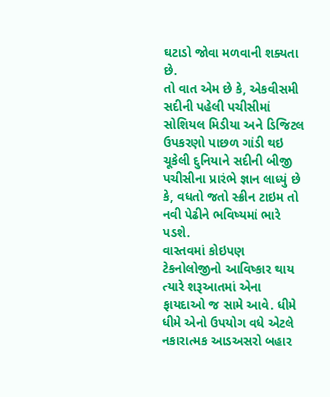ઘટાડો જોવા મળવાની શક્યતા છે.
તો વાત એમ છે કે, એકવીસમી સદીની પહેલી પચીસીમાં સોશિયલ મિડીયા અને ડિજિટલ ઉપકરણો પાછળ ગાંડી થઇ ચૂકેલી દુનિયાને સદીની બીજી પચીસીના પ્રારંભે જ્ઞાન લાધ્યું છે કે, વધતો જતો સ્ક્રીન ટાઇમ તો નવી પેઢીને ભવિષ્યમાં ભારે પડશે.
વાસ્તવમાં કોઇપણ ટેકનોલોજીનો આવિષ્કાર થાય ત્યારે શરૂઆતમાં એના ફાયદાઓ જ સામે આવે. ધીમે ધીમે એનો ઉપયોગ વધે એટલે નકારાત્મક આડઅસરો બહાર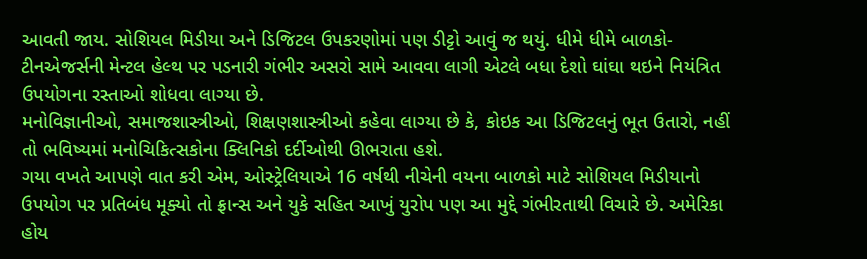આવતી જાય. સોશિયલ મિડીયા અને ડિજિટલ ઉપકરણોમાં પણ ડીટ્ટો આવું જ થયું. ધીમે ધીમે બાળકો-ટીનએજર્સની મેન્ટલ હેલ્થ પર પડનારી ગંભીર અસરો સામે આવવા લાગી એટલે બધા દેશો ઘાંઘા થઇને નિયંત્રિત ઉપયોગના રસ્તાઓ શોધવા લાગ્યા છે.
મનોવિજ્ઞાનીઓ, સમાજશાસ્ત્રીઓ, શિક્ષણશાસ્ત્રીઓ કહેવા લાગ્યા છે કે, કોઇક આ ડિજિટલનું ભૂત ઉતારો, નહીં તો ભવિષ્યમાં મનોચિકિત્સકોના ક્લિનિકો દર્દીઓથી ઊભરાતા હશે.
ગયા વખતે આપણે વાત કરી એમ, ઓસ્ટ્રેલિયાએ 16 વર્ષથી નીચેની વયના બાળકો માટે સોશિયલ મિડીયાનો ઉપયોગ પર પ્રતિબંધ મૂક્યો તો ફ્રાન્સ અને યુકે સહિત આખું યુરોપ પણ આ મુદ્દે ગંભીરતાથી વિચારે છે. અમેરિકા હોય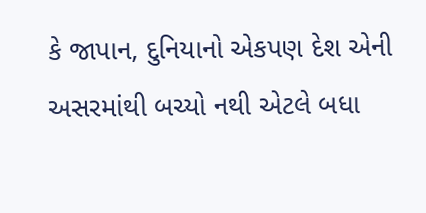કે જાપાન, દુનિયાનો એકપણ દેશ એની અસરમાંથી બચ્યો નથી એટલે બધા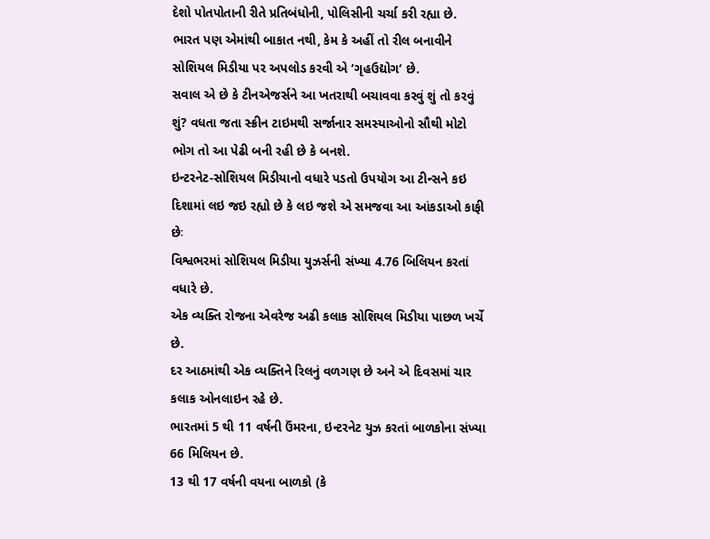દેશો પોતપોતાની રીતે પ્રતિબંધોની, પોલિસીની ચર્ચા કરી રહ્યા છે.
ભારત પણ એમાંથી બાકાત નથી, કેમ કે અહીં તો રીલ બનાવીને સોશિયલ મિડીયા પર અપલોડ કરવી એ ‘ગૃહઉદ્યોગ’ છે.
સવાલ એ છે કે ટીનએજર્સને આ ખતરાથી બચાવવા કરવું શું તો કરવું શું? વધતા જતા સ્ક્રીન ટાઇમથી સર્જાનાર સમસ્યાઓનો સૌથી મોટો ભોગ તો આ પેઢી બની રહી છે કે બનશે.
ઇન્ટરનેટ-સોશિયલ મિડીયાનો વધારે પડતો ઉપયોગ આ ટીન્સને કઇ દિશામાં લઇ જઇ રહ્યો છે કે લઇ જશે એ સમજવા આ આંકડાઓ કાફી છેઃ
વિશ્વભરમાં સોશિયલ મિડીયા યુઝર્સની સંખ્યા 4.76 બિલિયન કરતાં વધારે છે.
એક વ્યક્તિ રોજના એવરેજ અઢી કલાક સોશિયલ મિડીયા પાછળ ખર્ચે છે.
દર આઠમાંથી એક વ્યક્તિને રિલનું વળગણ છે અને એ દિવસમાં ચાર કલાક ઓનલાઇન રહે છે.
ભારતમાં 5 થી 11 વર્ષની ઉંમરના, ઇન્ટરનેટ યુઝ કરતાં બાળકોના સંખ્યા 66 મિલિયન છે.
13 થી 17 વર્ષની વયના બાળકો (કે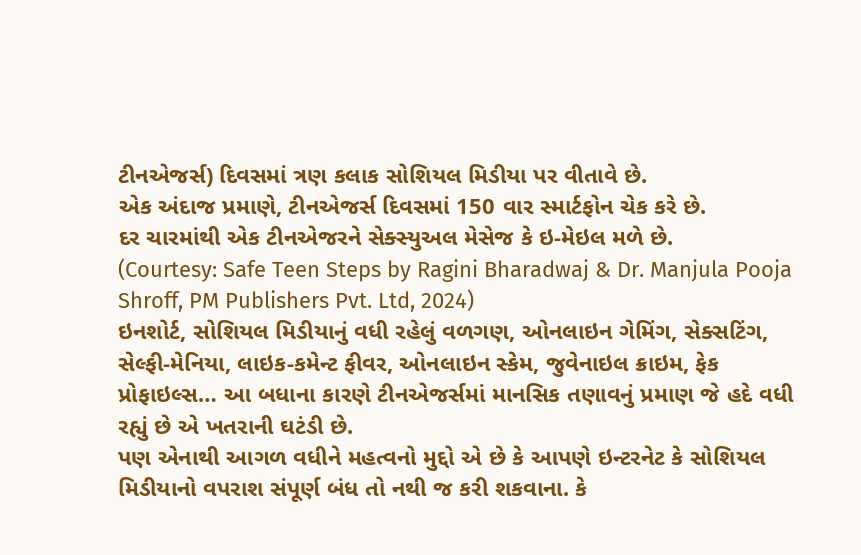ટીનએજર્સ) દિવસમાં ત્રણ કલાક સોશિયલ મિડીયા પર વીતાવે છે.
એક અંદાજ પ્રમાણે, ટીનએજર્સ દિવસમાં 150 વાર સ્માર્ટફોન ચેક કરે છે.
દર ચારમાંથી એક ટીનએજરને સેક્સ્યુઅલ મેસેજ કે ઇ-મેઇલ મળે છે.
(Courtesy: Safe Teen Steps by Ragini Bharadwaj & Dr. Manjula Pooja Shroff, PM Publishers Pvt. Ltd, 2024)
ઇનશોર્ટ, સોશિયલ મિડીયાનું વધી રહેલું વળગણ, ઓનલાઇન ગેમિંગ, સેક્સટિંગ, સેલ્ફી-મેનિયા, લાઇક-કમેન્ટ ફીવર, ઓનલાઇન સ્કેમ, જુવેનાઇલ ક્રાઇમ, ફેક પ્રોફાઇલ્સ… આ બધાના કારણે ટીનએજર્સમાં માનસિક તણાવનું પ્રમાણ જે હદે વધી રહ્યું છે એ ખતરાની ઘટંડી છે.
પણ એનાથી આગળ વધીને મહત્વનો મુદ્દો એ છે કે આપણે ઇન્ટરનેટ કે સોશિયલ મિડીયાનો વપરાશ સંપૂર્ણ બંધ તો નથી જ કરી શકવાના. કે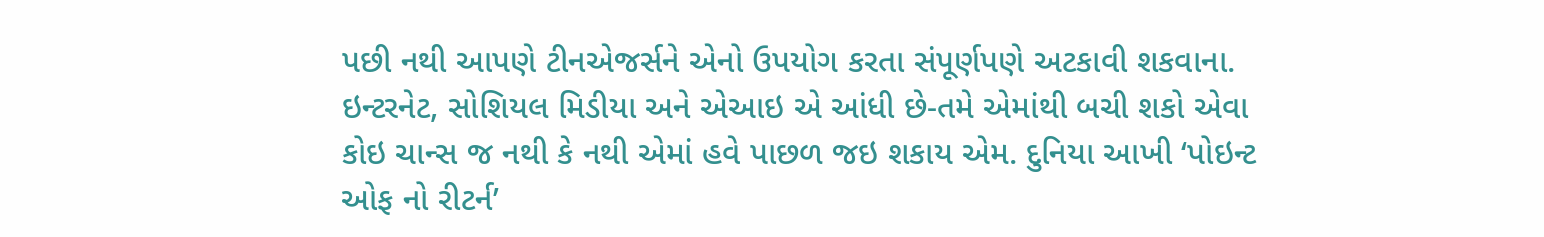પછી નથી આપણે ટીનએજર્સને એનો ઉપયોગ કરતા સંપૂર્ણપણે અટકાવી શકવાના. ઇન્ટરનેટ, સોશિયલ મિડીયા અને એઆઇ એ આંધી છે-તમે એમાંથી બચી શકો એવા કોઇ ચાન્સ જ નથી કે નથી એમાં હવે પાછળ જઇ શકાય એમ. દુનિયા આખી ‘પોઇન્ટ ઓફ નો રીટર્ન’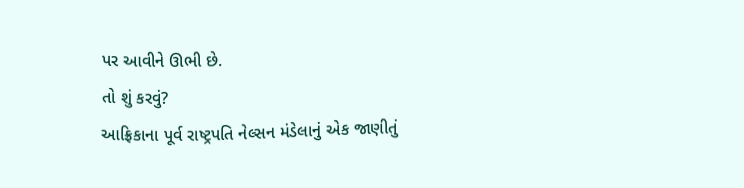પર આવીને ઊભી છે.
તો શું કરવું?
આફ્રિકાના પૂર્વ રાષ્ટ્રપતિ નેલ્સન મંડેલાનું એક જાણીતું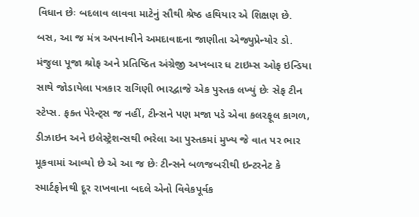વિધાન છેઃ બદલાવ લાવવા માટેનું સૌથી શ્રેષ્ઠ હથિયાર એ શિક્ષણ છે.
બસ, આ જ મંત્ર અપનાવીને અમદાવાદના જાણીતા એજ્યુપ્રેન્યોર ડો. મંજુલા પૂજા શ્રોફ અને પ્રતિષ્ઠિત અંગ્રેજી અખબાર ધ ટાઇમ્સ ઓફ ઇન્ડિયા સાથે જોડાયેલા પત્રકાર રાગિણી ભારદ્વાજે એક પુસ્તક લખ્યું છેઃ સેફ ટીન સ્ટેપ્સ. ફક્ત પેરેન્ટ્સ જ નહીં, ટીન્સને પણ મજા પડે એવા કલરફૂલ કાગળ, ડીઝાઇન અને ઇલેસ્ટ્રેશન્સથી ભરેલા આ પુસ્તકમાં મુખ્ય જે વાત પર ભાર મૂકવામાં આવ્યો છે એ આ જ છેઃ ટીન્સને બળજબરીથી ઇન્ટરનેટ કે સ્માર્ટફોનથી દૂર રાખવાના બદલે એનો વિવેકપૂર્વક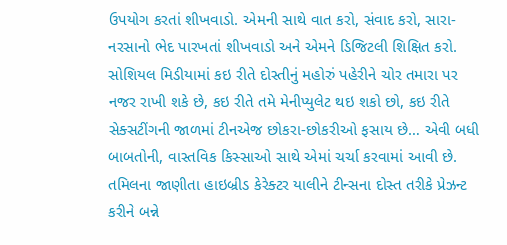ઉપયોગ કરતાં શીખવાડો. એમની સાથે વાત કરો, સંવાદ કરો, સારા-નરસાનો ભેદ પારખતાં શીખવાડો અને એમને ડિજિટલી શિક્ષિત કરો.
સોશિયલ મિડીયામાં કઇ રીતે દોસ્તીનું મહોરું પહેરીને ચોર તમારા પર નજર રાખી શકે છે, કઇ રીતે તમે મેનીપ્યુલેટ થઇ શકો છો, કઇ રીતે સેક્સટીંગની જાળમાં ટીનએજ છોકરા-છોકરીઓ ફસાય છે… એવી બધી બાબતોની, વાસ્તવિક કિસ્સાઓ સાથે એમાં ચર્ચા કરવામાં આવી છે. તમિલના જાણીતા હાઇબ્રીડ કેરેક્ટર યાલીને ટીન્સના દોસ્ત તરીકે પ્રેઝન્ટ કરીને બન્ને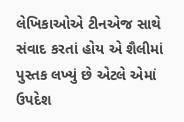લેખિકાઓએ ટીનએજ સાથે સંવાદ કરતાં હોય એ શૈલીમાં પુસ્તક લખ્યું છે એટલે એમાં ઉપદેશ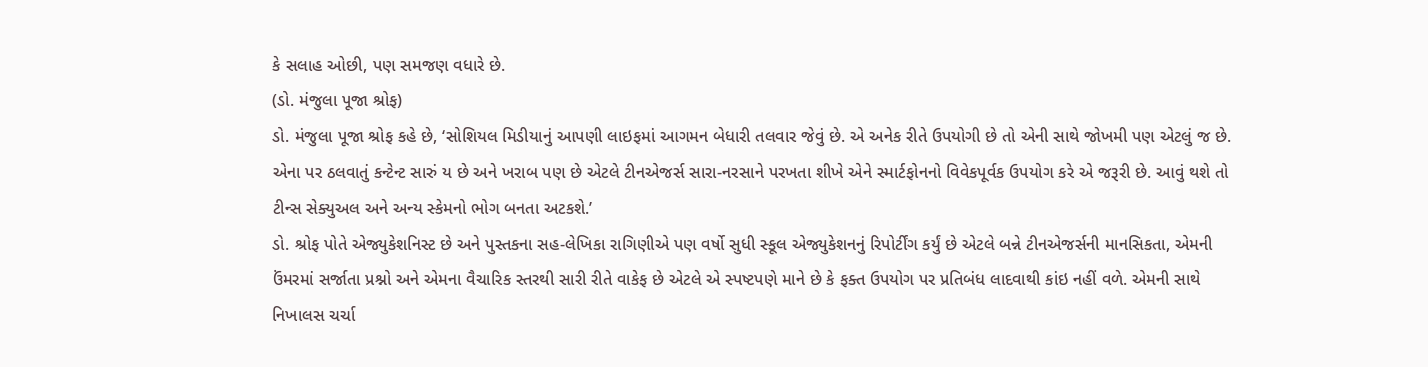કે સલાહ ઓછી, પણ સમજણ વધારે છે.
(ડો. મંજુલા પૂજા શ્રોફ)
ડો. મંજુલા પૂજા શ્રોફ કહે છે, ‘સોશિયલ મિડીયાનું આપણી લાઇફમાં આગમન બેધારી તલવાર જેવું છે. એ અનેક રીતે ઉપયોગી છે તો એની સાથે જોખમી પણ એટલું જ છે. એના પર ઠલવાતું કન્ટેન્ટ સારું ય છે અને ખરાબ પણ છે એટલે ટીનએજર્સ સારા-નરસાને પરખતા શીખે એને સ્માર્ટફોનનો વિવેકપૂર્વક ઉપયોગ કરે એ જરૂરી છે. આવું થશે તો ટીન્સ સેક્યુઅલ અને અન્ય સ્કેમનો ભોગ બનતા અટકશે.’
ડો. શ્રોફ પોતે એજ્યુકેશનિસ્ટ છે અને પુસ્તકના સહ-લેખિકા રાગિણીએ પણ વર્ષો સુધી સ્કૂલ એજ્યુકેશનનું રિપોર્ટીંગ કર્યું છે એટલે બન્ને ટીનએજર્સની માનસિકતા, એમની ઉંમરમાં સર્જાતા પ્રશ્નો અને એમના વૈચારિક સ્તરથી સારી રીતે વાકેફ છે એટલે એ સ્પષ્ટપણે માને છે કે ફક્ત ઉપયોગ પર પ્રતિબંધ લાદવાથી કાંઇ નહીં વળે. એમની સાથે નિખાલસ ચર્ચા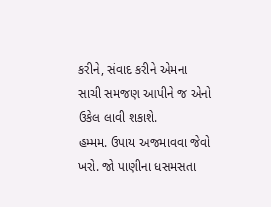કરીને, સંવાદ કરીને એમના સાચી સમજણ આપીને જ એનો ઉકેલ લાવી શકાશે.
હમ્મમ. ઉપાય અજમાવવા જેવો ખરો. જો પાણીના ધસમસતા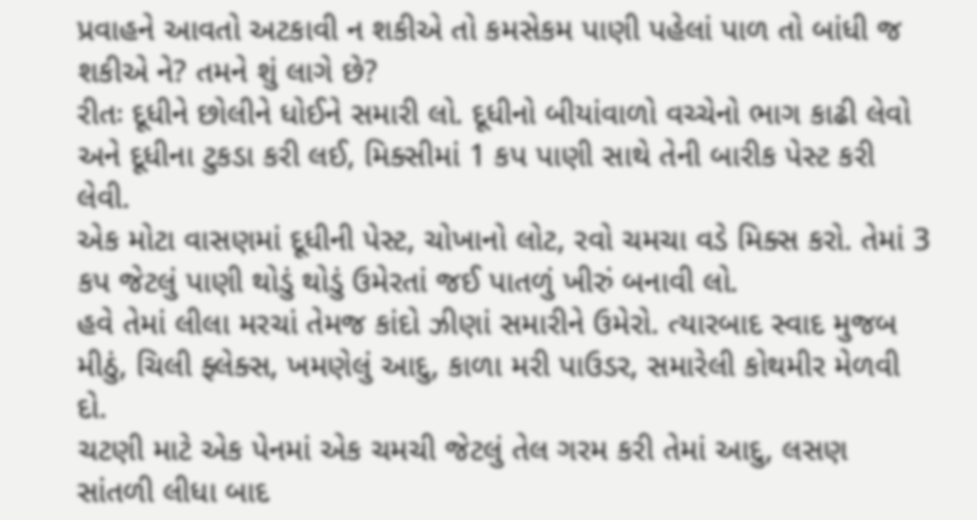પ્રવાહને આવતો અટકાવી ન શકીએ તો કમસેકમ પાણી પહેલાં પાળ તો બાંધી જ શકીએ ને? તમને શું લાગે છે?
રીતઃ દૂધીને છોલીને ધોઈને સમારી લો. દૂધીનો બીયાંવાળો વચ્ચેનો ભાગ કાઢી લેવો અને દૂધીના ટુકડા કરી લઈ, મિક્સીમાં 1 કપ પાણી સાથે તેની બારીક પેસ્ટ કરી લેવી.
એક મોટા વાસણમાં દૂધીની પેસ્ટ, ચોખાનો લોટ, રવો ચમચા વડે મિક્સ કરો. તેમાં 3 કપ જેટલું પાણી થોડું થોડું ઉમેરતાં જઈ પાતળું ખીરું બનાવી લો.
હવે તેમાં લીલા મરચાં તેમજ કાંદો ઝીણાં સમારીને ઉમેરો. ત્યારબાદ સ્વાદ મુજબ મીઠું, ચિલી ફ્લેક્સ, ખમણેલું આદુ, કાળા મરી પાઉડર, સમારેલી કોથમીર મેળવી દો.
ચટણી માટે એક પેનમાં એક ચમચી જેટલું તેલ ગરમ કરી તેમાં આદુ, લસણ સાંતળી લીધા બાદ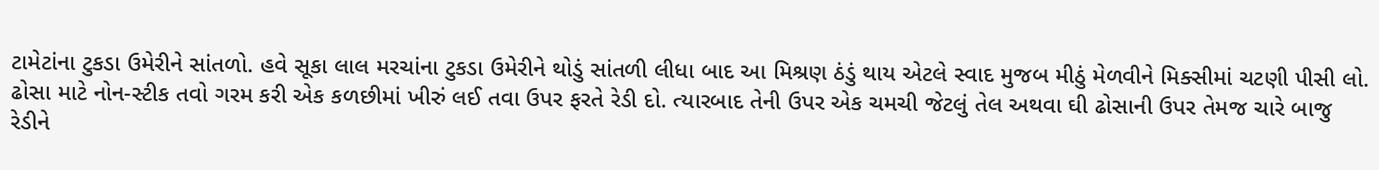ટામેટાંના ટુકડા ઉમેરીને સાંતળો. હવે સૂકા લાલ મરચાંના ટુકડા ઉમેરીને થોડું સાંતળી લીધા બાદ આ મિશ્રણ ઠંડું થાય એટલે સ્વાદ મુજબ મીઠું મેળવીને મિક્સીમાં ચટણી પીસી લો.
ઢોસા માટે નોન-સ્ટીક તવો ગરમ કરી એક કળછીમાં ખીરું લઈ તવા ઉપર ફરતે રેડી દો. ત્યારબાદ તેની ઉપર એક ચમચી જેટલું તેલ અથવા ઘી ઢોસાની ઉપર તેમજ ચારે બાજુ રેડીને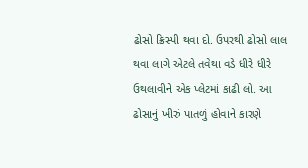ઢોસો ક્રિસ્પી થવા દો. ઉપરથી ઢોસો લાલ થવા લાગે એટલે તવેથા વડે ધીરે ધીરે ઉથલાવીને એક પ્લેટમાં કાઢી લો. આ ઢોસાનું ખીરું પાતળું હોવાને કારણે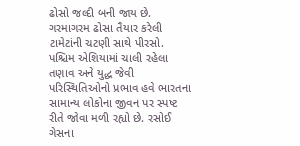ઢોસો જલ્દી બની જાય છે.
ગરમાગરમ ઢોસા તૈયાર કરેલી ટામેટાંની ચટણી સાથે પીરસો.
પશ્ચિમ એશિયામાં ચાલી રહેલા તણાવ અને યુદ્ધ જેવી પરિસ્થિતિઓનો પ્રભાવ હવે ભારતના સામાન્ય લોકોના જીવન પર સ્પષ્ટ રીતે જોવા મળી રહ્યો છે. રસોઈ ગેસના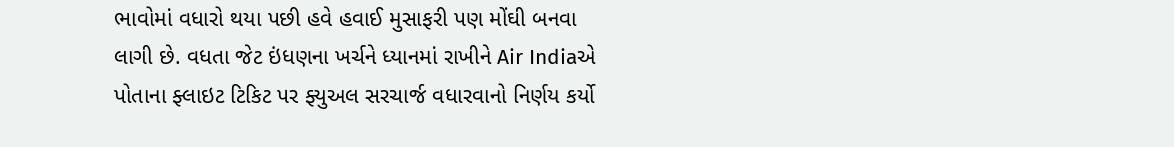ભાવોમાં વધારો થયા પછી હવે હવાઈ મુસાફરી પણ મોંઘી બનવા લાગી છે. વધતા જેટ ઇંધણના ખર્ચને ધ્યાનમાં રાખીને Air Indiaએ પોતાના ફ્લાઇટ ટિકિટ પર ફ્યુઅલ સરચાર્જ વધારવાનો નિર્ણય કર્યો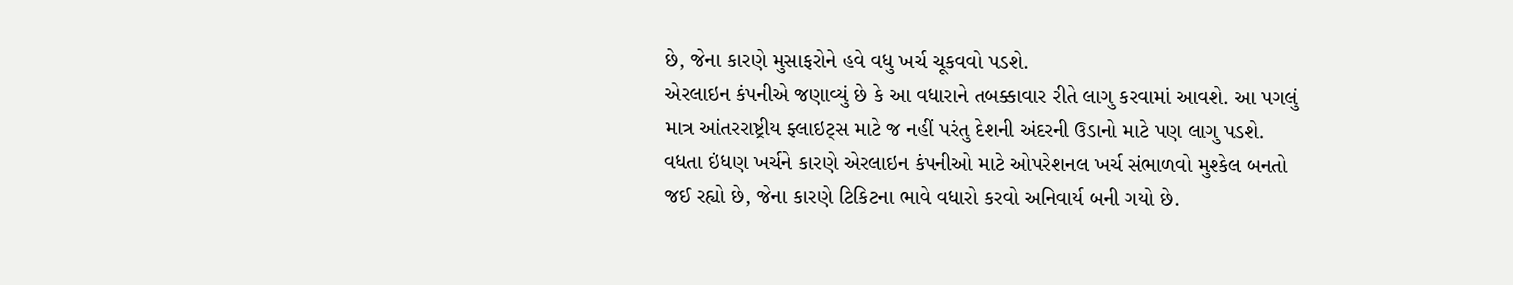છે, જેના કારણે મુસાફરોને હવે વધુ ખર્ચ ચૂકવવો પડશે.
એરલાઇન કંપનીએ જણાવ્યું છે કે આ વધારાને તબક્કાવાર રીતે લાગુ કરવામાં આવશે. આ પગલું માત્ર આંતરરાષ્ટ્રીય ફ્લાઇટ્સ માટે જ નહીં પરંતુ દેશની અંદરની ઉડાનો માટે પણ લાગુ પડશે. વધતા ઇંધણ ખર્ચને કારણે એરલાઇન કંપનીઓ માટે ઓપરેશનલ ખર્ચ સંભાળવો મુશ્કેલ બનતો જઈ રહ્યો છે, જેના કારણે ટિકિટના ભાવે વધારો કરવો અનિવાર્ય બની ગયો છે.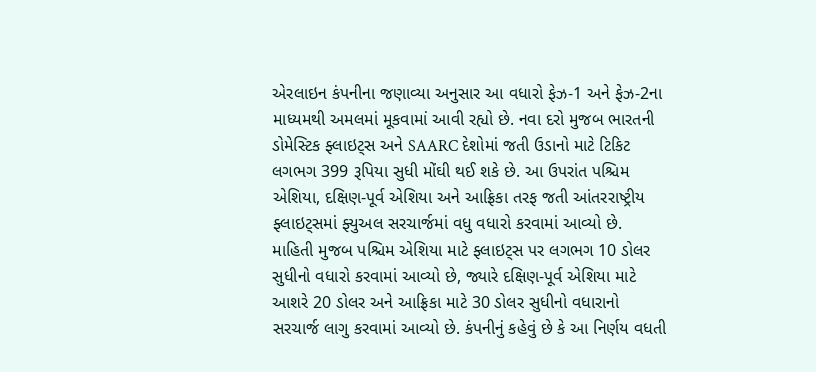એરલાઇન કંપનીના જણાવ્યા અનુસાર આ વધારો ફેઝ-1 અને ફેઝ-2ના માધ્યમથી અમલમાં મૂકવામાં આવી રહ્યો છે. નવા દરો મુજબ ભારતની ડોમેસ્ટિક ફ્લાઇટ્સ અને SAARC દેશોમાં જતી ઉડાનો માટે ટિકિટ લગભગ 399 રૂપિયા સુધી મોંઘી થઈ શકે છે. આ ઉપરાંત પશ્ચિમ એશિયા, દક્ષિણ-પૂર્વ એશિયા અને આફ્રિકા તરફ જતી આંતરરાષ્ટ્રીય ફ્લાઇટ્સમાં ફ્યુઅલ સરચાર્જમાં વધુ વધારો કરવામાં આવ્યો છે.
માહિતી મુજબ પશ્ચિમ એશિયા માટે ફ્લાઇટ્સ પર લગભગ 10 ડોલર સુધીનો વધારો કરવામાં આવ્યો છે, જ્યારે દક્ષિણ-પૂર્વ એશિયા માટે આશરે 20 ડોલર અને આફ્રિકા માટે 30 ડોલર સુધીનો વધારાનો સરચાર્જ લાગુ કરવામાં આવ્યો છે. કંપનીનું કહેવું છે કે આ નિર્ણય વધતી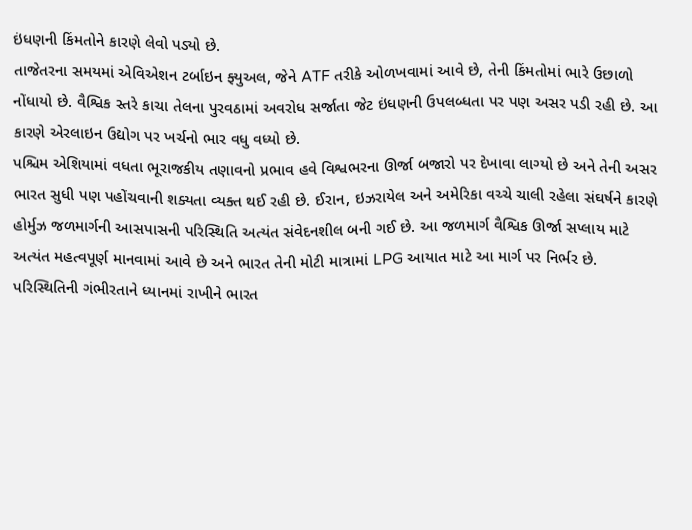ઇંધણની કિંમતોને કારણે લેવો પડ્યો છે.
તાજેતરના સમયમાં એવિએશન ટર્બાઇન ફ્યુઅલ, જેને ATF તરીકે ઓળખવામાં આવે છે, તેની કિંમતોમાં ભારે ઉછાળો નોંધાયો છે. વૈશ્વિક સ્તરે કાચા તેલના પુરવઠામાં અવરોધ સર્જાતા જેટ ઇંધણની ઉપલબ્ધતા પર પણ અસર પડી રહી છે. આ કારણે એરલાઇન ઉદ્યોગ પર ખર્ચનો ભાર વધુ વધ્યો છે.
પશ્ચિમ એશિયામાં વધતા ભૂરાજકીય તણાવનો પ્રભાવ હવે વિશ્વભરના ઊર્જા બજારો પર દેખાવા લાગ્યો છે અને તેની અસર ભારત સુધી પણ પહોંચવાની શક્યતા વ્યક્ત થઈ રહી છે. ઈરાન, ઇઝરાયેલ અને અમેરિકા વચ્ચે ચાલી રહેલા સંઘર્ષને કારણે હોર્મુઝ જળમાર્ગની આસપાસની પરિસ્થિતિ અત્યંત સંવેદનશીલ બની ગઈ છે. આ જળમાર્ગ વૈશ્વિક ઊર્જા સપ્લાય માટે અત્યંત મહત્વપૂર્ણ માનવામાં આવે છે અને ભારત તેની મોટી માત્રામાં LPG આયાત માટે આ માર્ગ પર નિર્ભર છે.
પરિસ્થિતિની ગંભીરતાને ધ્યાનમાં રાખીને ભારત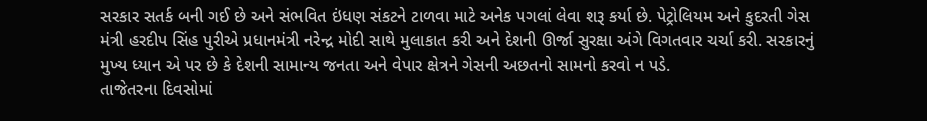સરકાર સતર્ક બની ગઈ છે અને સંભવિત ઇંધણ સંકટને ટાળવા માટે અનેક પગલાં લેવા શરૂ કર્યા છે. પેટ્રોલિયમ અને કુદરતી ગેસ મંત્રી હરદીપ સિંહ પુરીએ પ્રધાનમંત્રી નરેન્દ્ર મોદી સાથે મુલાકાત કરી અને દેશની ઊર્જા સુરક્ષા અંગે વિગતવાર ચર્ચા કરી. સરકારનું મુખ્ય ધ્યાન એ પર છે કે દેશની સામાન્ય જનતા અને વેપાર ક્ષેત્રને ગેસની અછતનો સામનો કરવો ન પડે.
તાજેતરના દિવસોમાં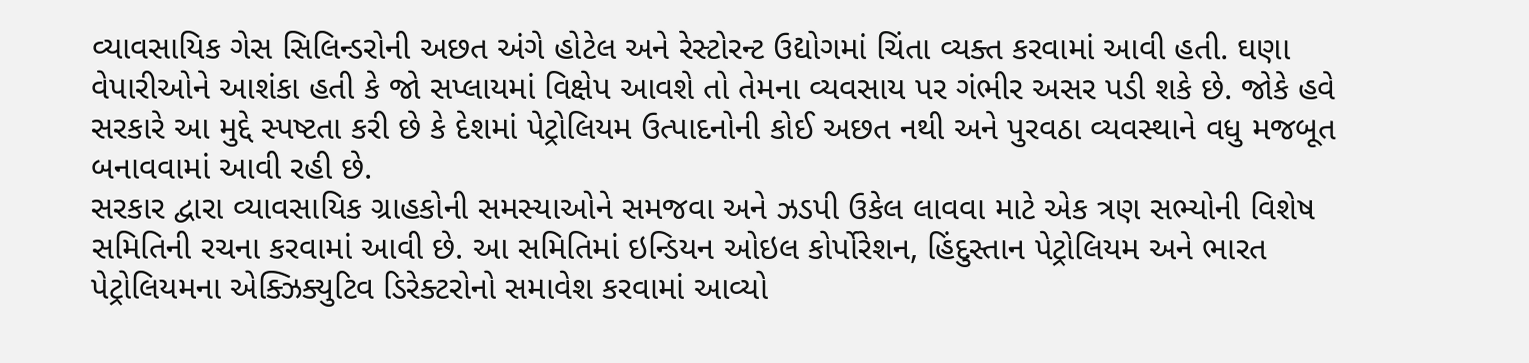વ્યાવસાયિક ગેસ સિલિન્ડરોની અછત અંગે હોટેલ અને રેસ્ટોરન્ટ ઉદ્યોગમાં ચિંતા વ્યક્ત કરવામાં આવી હતી. ઘણા વેપારીઓને આશંકા હતી કે જો સપ્લાયમાં વિક્ષેપ આવશે તો તેમના વ્યવસાય પર ગંભીર અસર પડી શકે છે. જોકે હવે સરકારે આ મુદ્દે સ્પષ્ટતા કરી છે કે દેશમાં પેટ્રોલિયમ ઉત્પાદનોની કોઈ અછત નથી અને પુરવઠા વ્યવસ્થાને વધુ મજબૂત બનાવવામાં આવી રહી છે.
સરકાર દ્વારા વ્યાવસાયિક ગ્રાહકોની સમસ્યાઓને સમજવા અને ઝડપી ઉકેલ લાવવા માટે એક ત્રણ સભ્યોની વિશેષ સમિતિની રચના કરવામાં આવી છે. આ સમિતિમાં ઇન્ડિયન ઓઇલ કોર્પોરેશન, હિંદુસ્તાન પેટ્રોલિયમ અને ભારત પેટ્રોલિયમના એક્ઝિક્યુટિવ ડિરેક્ટરોનો સમાવેશ કરવામાં આવ્યો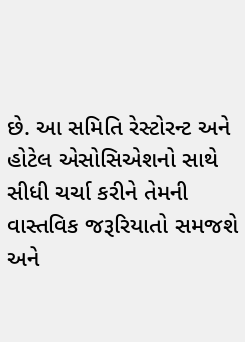છે. આ સમિતિ રેસ્ટોરન્ટ અને હોટેલ એસોસિએશનો સાથે સીધી ચર્ચા કરીને તેમની વાસ્તવિક જરૂરિયાતો સમજશે અને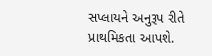સપ્લાયને અનુરૂપ રીતે પ્રાથમિકતા આપશે.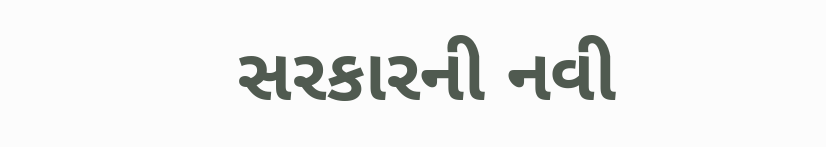સરકારની નવી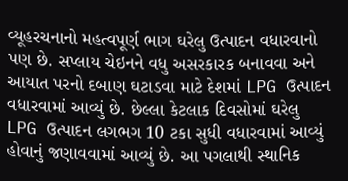વ્યૂહરચનાનો મહત્વપૂર્ણ ભાગ ઘરેલુ ઉત્પાદન વધારવાનો પણ છે. સપ્લાય ચેઇનને વધુ અસરકારક બનાવવા અને આયાત પરનો દબાણ ઘટાડવા માટે દેશમાં LPG ઉત્પાદન વધારવામાં આવ્યું છે. છેલ્લા કેટલાક દિવસોમાં ઘરેલુ LPG ઉત્પાદન લગભગ 10 ટકા સુધી વધારવામાં આવ્યું હોવાનું જણાવવામાં આવ્યું છે. આ પગલાથી સ્થાનિક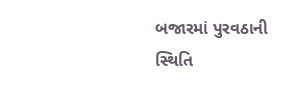બજારમાં પુરવઠાની સ્થિતિ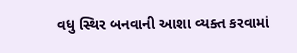વધુ સ્થિર બનવાની આશા વ્યક્ત કરવામાં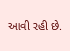આવી રહી છે.